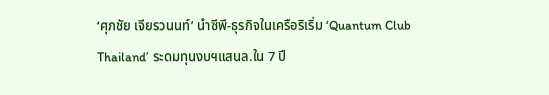‘ศุภชัย เจียรวนนท์’ นำซีพี-ธุรกิจในเครือริเริ่ม ‘Quantum Club Thailand’ ระดมทุนงบฯแสนล.ใน 7 ปี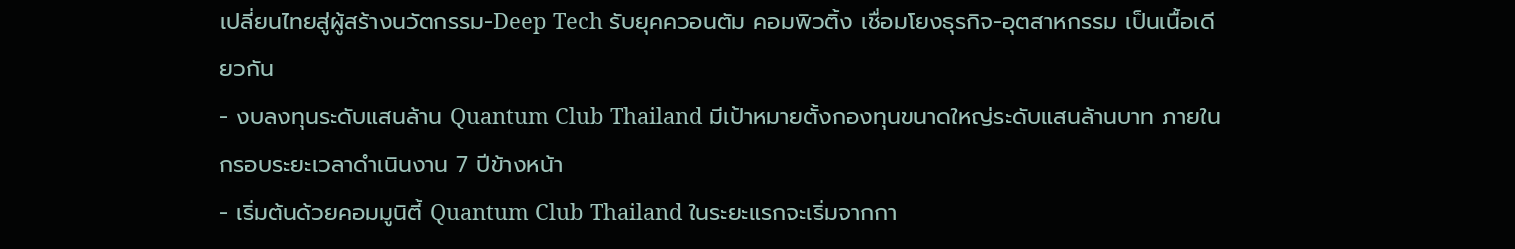เปลี่ยนไทยสู่ผู้สร้างนวัตกรรม-Deep Tech รับยุคควอนตัม คอมพิวติ้ง เชื่อมโยงธุรกิจ-อุตสาหกรรม เป็นเนื้อเดียวกัน
- งบลงทุนระดับแสนล้าน Quantum Club Thailand มีเป้าหมายตั้งกองทุนขนาดใหญ่ระดับแสนล้านบาท ภายในกรอบระยะเวลาดำเนินงาน 7 ปีข้างหน้า
- เริ่มต้นด้วยคอมมูนิตี้ Quantum Club Thailand ในระยะแรกจะเริ่มจากกา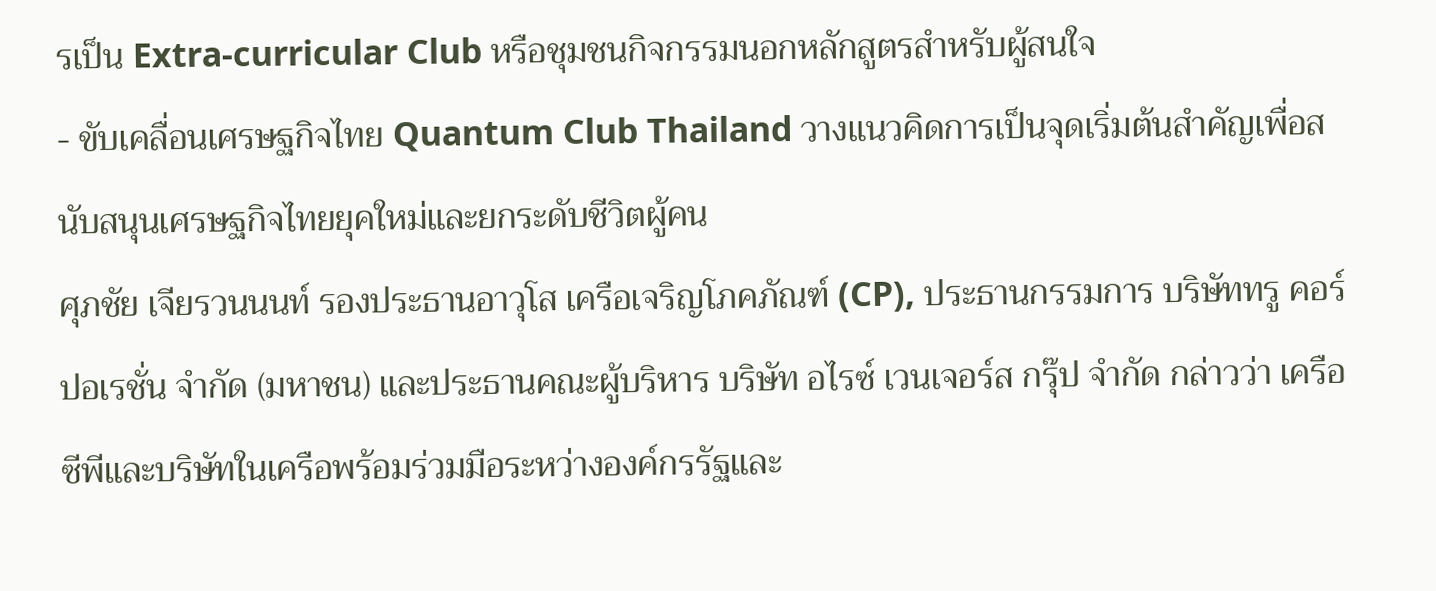รเป็น Extra-curricular Club หรือชุมชนกิจกรรมนอกหลักสูตรสำหรับผู้สนใจ
- ขับเคลื่อนเศรษฐกิจไทย Quantum Club Thailand วางแนวคิดการเป็นจุดเริ่มต้นสำคัญเพื่อสนับสนุนเศรษฐกิจไทยยุคใหม่และยกระดับชีวิตผู้คน
ศุภชัย เจียรวนนนท์ รองประธานอาวุโส เครือเจริญโภคภัณฑ์ (CP), ประธานกรรมการ บริษัททรู คอร์ปอเรชั่น จำกัด (มหาชน) และประธานคณะผู้บริหาร บริษัท อไรซ์ เวนเจอร์ส กรุ๊ป จำกัด กล่าวว่า เครือซีพีและบริษัทในเครือพร้อมร่วมมือระหว่างองค์กรรัฐและ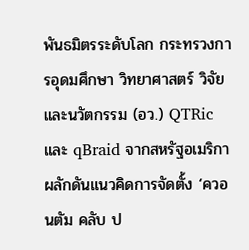พันธมิตรระดับโลก กระทรวงการอุดมศึกษา วิทยาศาสตร์ วิจัยและนวัตกรรม (อว.) QTRic และ qBraid จากสหรัฐอเมริกา ผลักดันแนวคิดการจัดตั้ง ‘ควอนตัม คลับ ป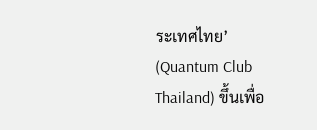ระเทศไทย’ (Quantum Club Thailand) ขึ้นเพื่อ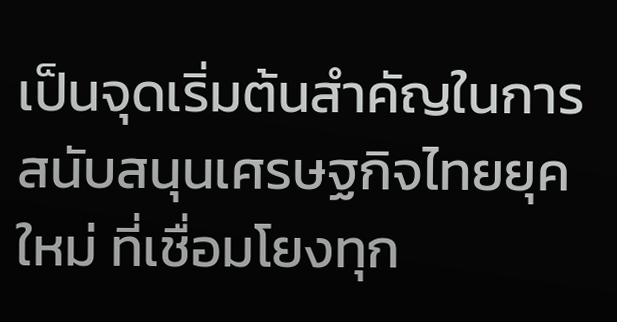เป็นจุดเริ่มต้นสำคัญในการสนับสนุนเศรษฐกิจไทยยุคใหม่ ที่เชื่อมโยงทุก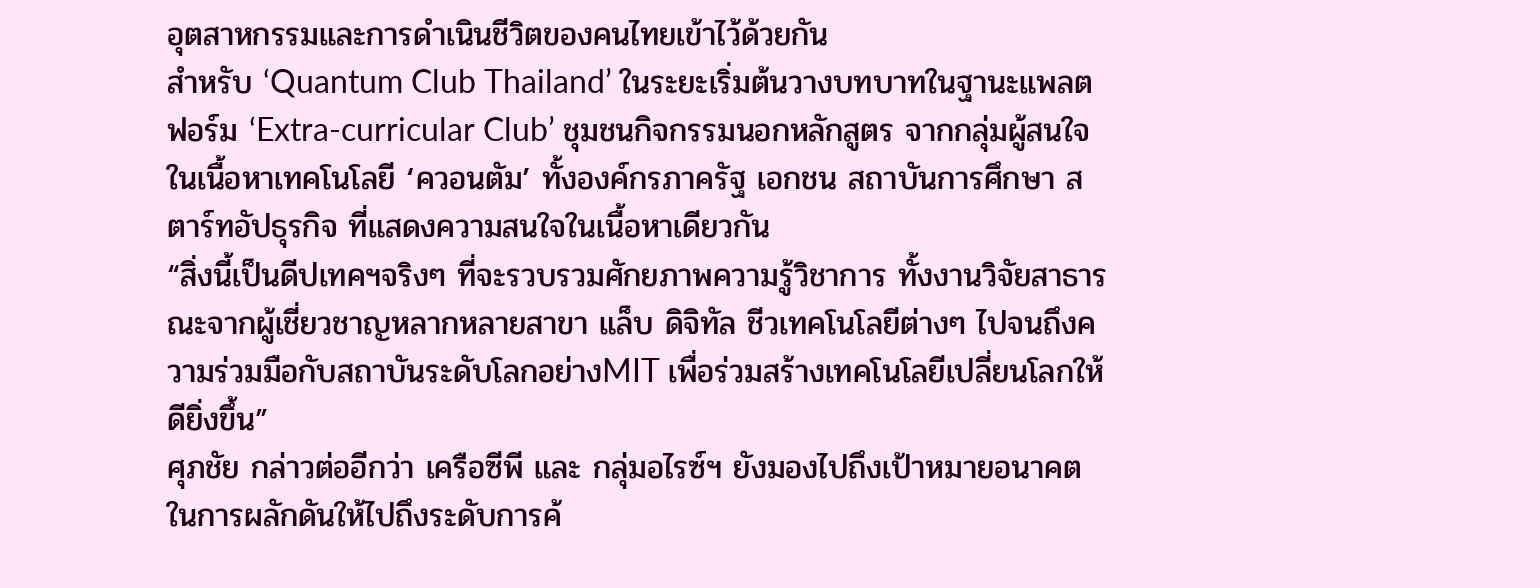อุตสาหกรรมและการดำเนินชีวิตของคนไทยเข้าไว้ด้วยกัน
สำหรับ ‘Quantum Club Thailand’ ในระยะเริ่มต้นวางบทบาทในฐานะแพลตฟอร์ม ‘Extra-curricular Club’ ชุมชนกิจกรรมนอกหลักสูตร จากกลุ่มผู้สนใจในเนื้อหาเทคโนโลยี ‘ควอนตัม’ ทั้งองค์กรภาครัฐ เอกชน สถาบันการศึกษา สตาร์ทอัปธุรกิจ ที่แสดงความสนใจในเนื้อหาเดียวกัน
“สิ่งนี้เป็นดีปเทคฯจริงๆ ที่จะรวบรวมศักยภาพความรู้วิชาการ ทั้งงานวิจัยสาธารณะจากผู้เชี่ยวชาญหลากหลายสาขา แล็บ ดิจิทัล ชีวเทคโนโลยีต่างๆ ไปจนถึงความร่วมมือกับสถาบันระดับโลกอย่างMIT เพื่อร่วมสร้างเทคโนโลยีเปลี่ยนโลกให้ดียิ่งขึ้น”
ศุภชัย กล่าวต่ออีกว่า เครือซีพี และ กลุ่มอไรซ์ฯ ยังมองไปถึงเป้าหมายอนาคตในการผลักดันให้ไปถึงระดับการค้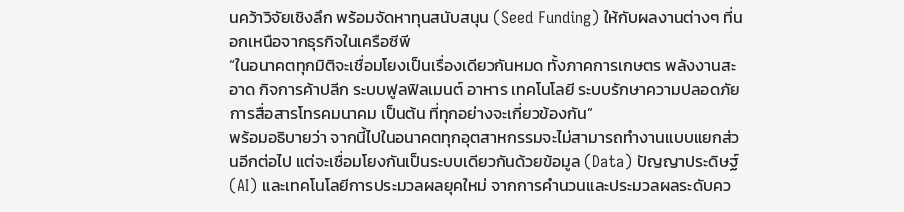นคว้าวิจัยเชิงลึก พร้อมจัดหาทุนสนับสนุน (Seed Funding) ให้กับผลงานต่างๆ ที่นอกเหนือจากธุรกิจในเครือซีพี
“ในอนาคตทุกมิติจะเชื่อมโยงเป็นเรื่องเดียวกันหมด ทั้งภาคการเกษตร พลังงานสะอาด กิจการค้าปลีก ระบบฟูลฟิลเมนต์ อาหาร เทคโนโลยี ระบบรักษาความปลอดภัย การสื่อสารโทรคมนาคม เป็นต้น ที่ทุกอย่างจะเกี่ยวข้องกัน”
พร้อมอธิบายว่า จากนี้ไปในอนาคตทุกอุตสาหกรรมจะไม่สามารถทำงานแบบแยกส่วนอีกต่อไป แต่จะเชื่อมโยงกันเป็นระบบเดียวกันด้วยข้อมูล (Data) ปัญญาประดิษฐ์ (AI) และเทคโนโลยีการประมวลผลยุคใหม่ จากการคำนวนและประมวลผลระดับคว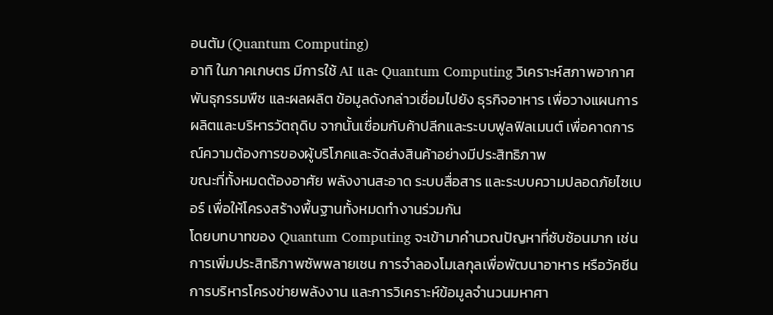อนตัม (Quantum Computing)
อาทิ ในภาคเกษตร มีการใช้ AI และ Quantum Computing วิเคราะห์สภาพอากาศ พันธุกรรมพืช และผลผลิต ข้อมูลดังกล่าวเชื่อมไปยัง ธุรกิจอาหาร เพื่อวางแผนการผลิตและบริหารวัตถุดิบ จากนั้นเชื่อมกับค้าปลีกและระบบฟูลฟิลเมนต์ เพื่อคาดการณ์ความต้องการของผู้บริโภคและจัดส่งสินค้าอย่างมีประสิทธิภาพ
ขณะที่ทั้งหมดต้องอาศัย พลังงานสะอาด ระบบสื่อสาร และระบบความปลอดภัยไซเบอร์ เพื่อให้โครงสร้างพื้นฐานทั้งหมดทำงานร่วมกัน
โดยบทบาทของ Quantum Computing จะเข้ามาคำนวณปัญหาที่ซับซ้อนมาก เช่น การเพิ่มประสิทธิภาพซัพพลายเชน การจำลองโมเลกุลเพื่อพัฒนาอาหาร หรือวัคซีน การบริหารโครงข่ายพลังงาน และการวิเคราะห์ข้อมูลจำนวนมหาศา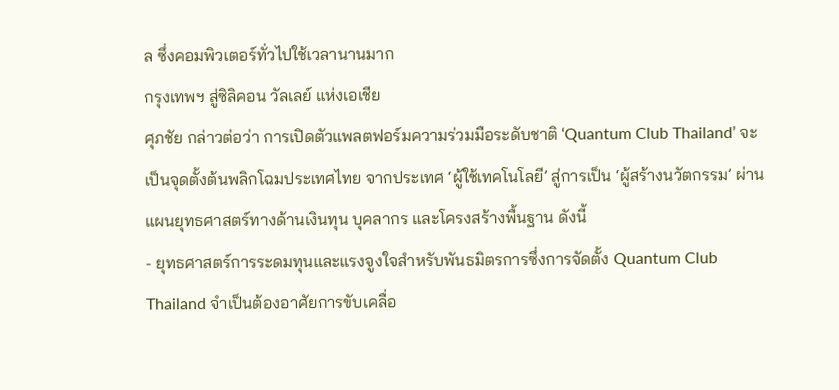ล ซึ่งคอมพิวเตอร์ทั่วไปใช้เวลานานมาก
กรุงเทพฯ สู่ซิลิคอน วัลเลย์ แห่งเอเชีย
ศุภชัย กล่าวต่อว่า การเปิดตัวแพลตฟอร์มความร่วมมือระดับชาติ ‘Quantum Club Thailand’ จะเป็นจุดตั้งต้นพลิกโฉมประเทศไทย จากประเทศ ‘ผู้ใช้เทคโนโลยี’ สู่การเป็น ‘ผู้สร้างนวัตกรรม’ ผ่านแผนยุทธศาสตร์ทางด้านเงินทุน บุคลากร และโครงสร้างพื้นฐาน ดังนี้
- ยุทธศาสตร์การระดมทุนและแรงจูงใจสำหรับพันธมิตรการซึ่งการจัดตั้ง Quantum Club Thailand จำเป็นต้องอาศัยการขับเคลื่อ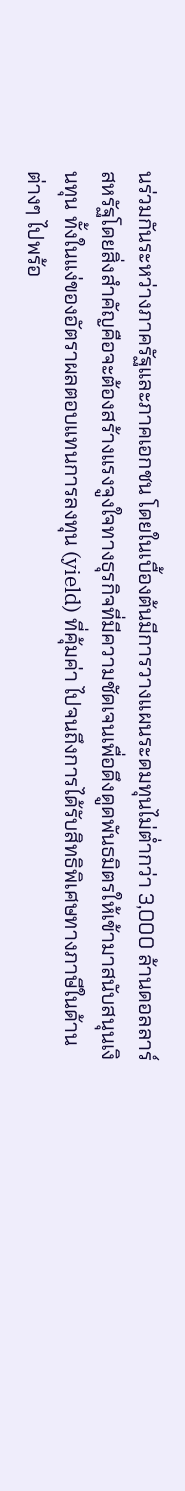นร่วมกันระหว่างภาครัฐและภาคเอกชน โดยในเบื้องต้นมีการวางแผนระดมทุนไม่ต่ำกว่า 3,000 ล้านดอลลาร์สหรัฐโดยสิ่งสำคัญคือจะต้องสร้างแรงจูงใจทางธุรกิจที่มีความชัดเจนเพื่อดึงดูดพันธมิตรให้เข้ามาสนับสนุนเงินทุน ทั้งในแง่ของอัตราผลตอบแทนการลงทุน (yield) ที่คุ้มค่า ไปจนถึงการได้รับสิทธิพิเศษทางภาษีในด้านต่างๆ ไปพร้อ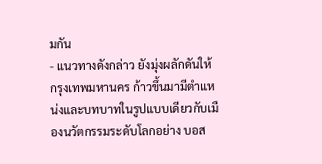มกัน
- แนวทางดังกล่าว ยังมุ่งผลักดันให้ กรุงเทพมหานคร ก้าวขึ้นมามีตำแหน่งและบทบาทในรูปแบบเดียวกับเมืองนวัตกรรมระดับโลกอย่าง บอส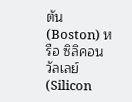ตัน (Boston) หรือ ซิลิคอน วัลเลย์ (Silicon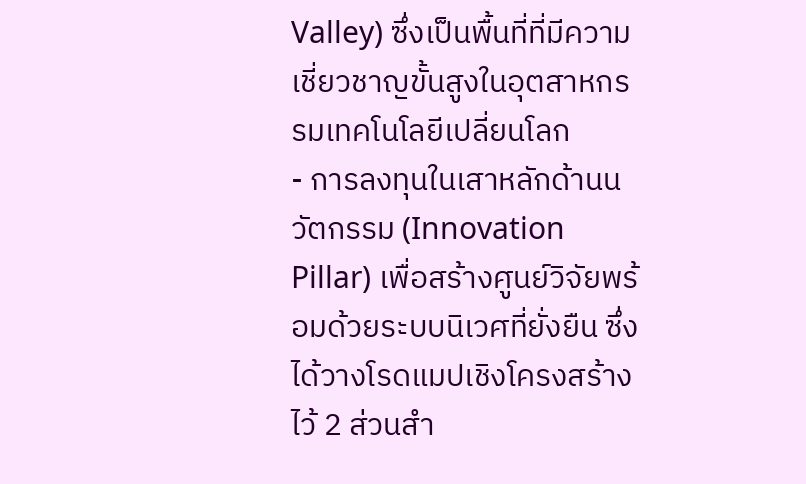Valley) ซึ่งเป็นพื้นที่ที่มีความเชี่ยวชาญขั้นสูงในอุตสาหกรรมเทคโนโลยีเปลี่ยนโลก
- การลงทุนในเสาหลักด้านนวัตกรรม (Innovation Pillar) เพื่อสร้างศูนย์วิจัยพร้อมด้วยระบบนิเวศที่ยั่งยืน ซึ่งได้วางโรดแมปเชิงโครงสร้างไว้ 2 ส่วนสำ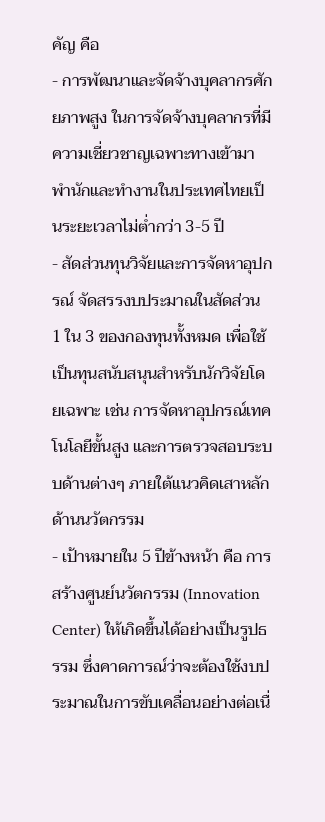คัญ คือ
- การพัฒนาและจัดจ้างบุคลากรศักยภาพสูง ในการจัดจ้างบุคลากรที่มีความเชี่ยวชาญเฉพาะทางเข้ามาพำนักและทำงานในประเทศไทยเป็นระยะเวลาไม่ต่ำกว่า 3-5 ปี
- สัดส่วนทุนวิจัยและการจัดหาอุปกรณ์ จัดสรรงบประมาณในสัดส่วน 1 ใน 3 ของกองทุนทั้งหมด เพื่อใช้เป็นทุนสนับสนุนสำหรับนักวิจัยโดยเฉพาะ เช่น การจัดหาอุปกรณ์เทคโนโลยีขั้นสูง และการตรวจสอบระบบด้านต่างๆ ภายใต้แนวคิดเสาหลักด้านนวัตกรรม
- เป้าหมายใน 5 ปีข้างหน้า คือ การสร้างศูนย์นวัตกรรม (Innovation Center) ให้เกิดขึ้นได้อย่างเป็นรูปธรรม ซึ่งคาดการณ์ว่าจะต้องใช้งบประมาณในการขับเคลื่อนอย่างต่อเนื่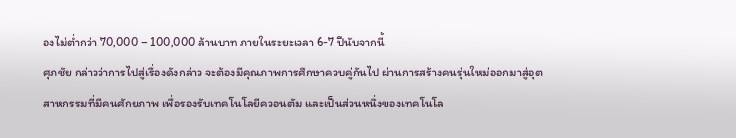องไม่ต่ำกว่า 70,000 – 100,000 ล้านบาท ภายในระยะเวลา 6-7 ปีนับจากนี้
ศุภชัย กล่าวว่าการไปสู่เรื่องดังกล่าว จะต้องมีคุณภาพการศึกษาควบคู่กันไป ผ่านการสร้างคนรุ่นใหม่ออกมาสู่อุตสาหกรรมที่มีคนศักยภาพ เพื่อรองรับเทคโนโลยีควอนตัม และเป็นส่วนหนึ่งของเทคโนโล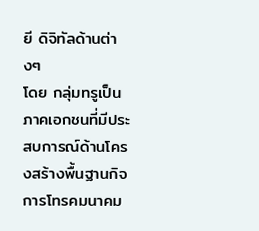ยี ดิจิทัลด้านต่างๆ
โดย กลุ่มทรูเป็นภาคเอกชนที่มีประสบการณ์ด้านโครงสร้างพื้นฐานกิจการโทรคมนาคม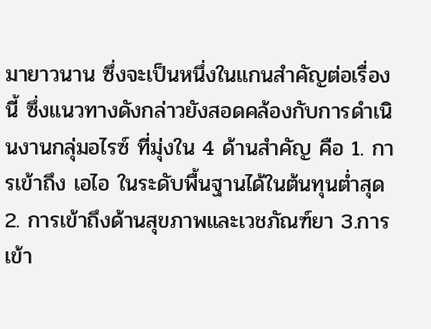มายาวนาน ซึ่งจะเป็นหนึ่งในแกนสำคัญต่อเรื่องนี้ ซึ่งแนวทางดังกล่าวยังสอดคล้องกับการดำเนินงานกลุ่มอไรซ์ ที่มุ่งใน 4 ด้านสำคัญ คือ 1. การเข้าถึง เอไอ ในระดับพื้นฐานได้ในต้นทุนต่ำสุด 2. การเข้าถึงด้านสุขภาพและเวชภัณฑ์ยา 3.การเข้า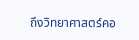ถึงวิทยาศาสตร์คอ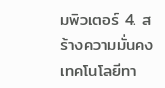มพิวเตอร์ 4. สร้างความมั่นคงเทคโนโลยีทา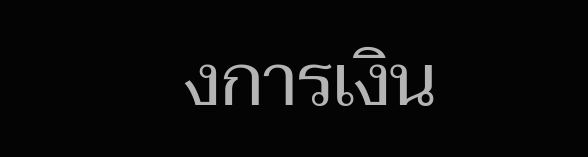งการเงิน